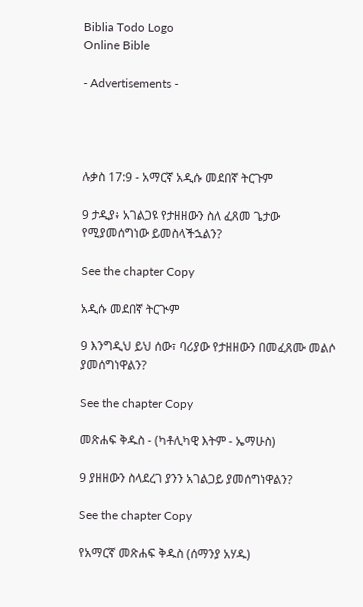Biblia Todo Logo
Online Bible

- Advertisements -




ሉቃስ 17:9 - አማርኛ አዲሱ መደበኛ ትርጉም

9 ታዲያ፥ አገልጋዩ የታዘዘውን ስለ ፈጸመ ጌታው የሚያመሰግነው ይመስላችኋልን?

See the chapter Copy

አዲሱ መደበኛ ትርጒም

9 እንግዲህ ይህ ሰው፣ ባሪያው የታዘዘውን በመፈጸሙ መልሶ ያመሰግነዋልን?

See the chapter Copy

መጽሐፍ ቅዱስ - (ካቶሊካዊ እትም - ኤማሁስ)

9 ያዘዘውን ስላደረገ ያንን አገልጋይ ያመሰግነዋልን?

See the chapter Copy

የአማርኛ መጽሐፍ ቅዱስ (ሰማንያ አሃዱ)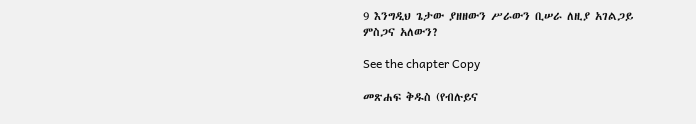9 እንግዲህ ጌታው ያዘዘውን ሥራውን ቢሠራ ለዚያ አገልጋይ ምስጋና አለውን?

See the chapter Copy

መጽሐፍ ቅዱስ (የብሉይና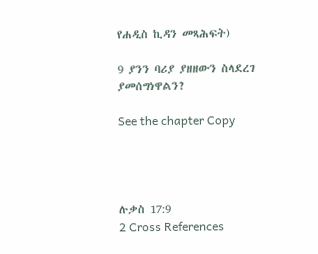የሐዲስ ኪዳን መጻሕፍት)

9 ያንን ባሪያ ያዘዘውን ስላደረገ ያመሰግነዋልን?

See the chapter Copy




ሉቃስ 17:9
2 Cross References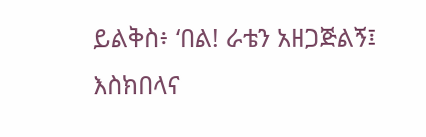ይልቅስ፥ ‘በል! ራቴን አዘጋጅልኝ፤ እስክበላና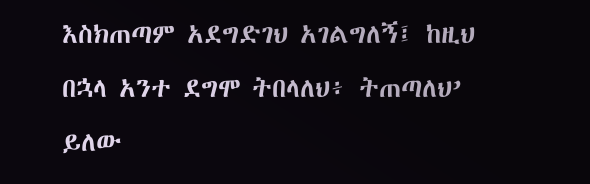እስክጠጣም አደግድገህ አገልግለኝ፤ ከዚህ በኋላ አንተ ደግሞ ትበላለህ፥ ትጠጣለህ’ ይለው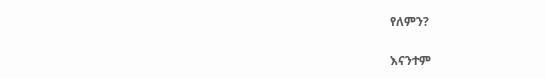የለምን?


እናንተም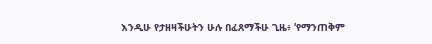እንዲሁ የታዘዛችሁትን ሁሉ በፈጸማችሁ ጊዜ፥ ‘የማንጠቅም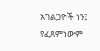አገልጋዮች ነን፤ የፈጸምነውም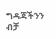ግዳጃችንን ብቻ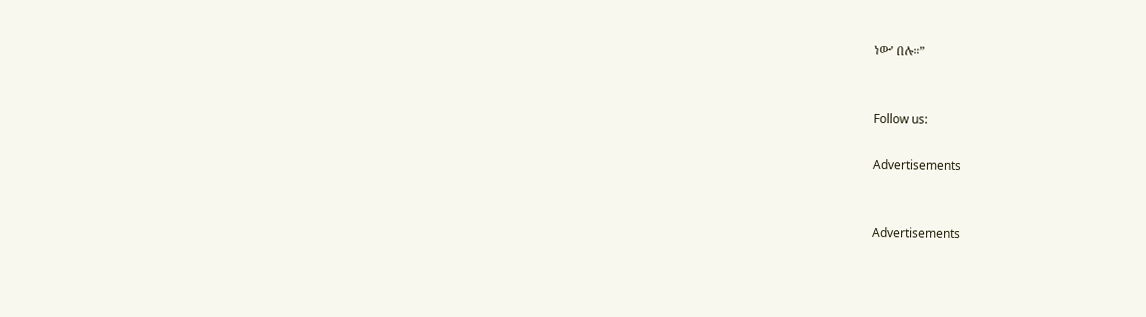ነው’ በሉ።”


Follow us:

Advertisements


Advertisements